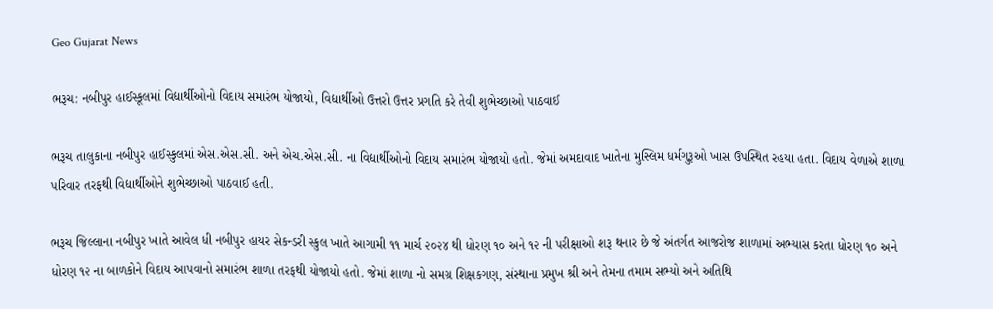Geo Gujarat News

ભરૂચ: નબીપુર હાઈસ્કૂલમાં વિદ્યાર્થીઓનો વિદાય સમારંભ યોજાયો, વિદ્યાર્થીઓ ઉત્તરો ઉત્તર પ્રગતિ કરે તેવી શુભેચ્છાઓ પાઠવાઈ

ભરૂચ તાલુકાના નબીપુર હાઈસ્કુલમાં એસ.એસ.સી. અને એચ.એસ.સી. ના વિદ્યાર્થીઓનો વિદાય સમારંભ યોજાયો હતો. જેમાં અમદાવાદ ખાતેના મુસ્લિમ ધર્મગુરૂઓ ખાસ ઉપસ્થિત રહયા હતા. વિદાય વેળાએ શાળા પરિવાર તરફથી વિદ્યાર્થીઓને શુભેચ્છાઓ પાઠવાઈ હતી.

ભરૂચ જિલ્લાના નબીપુર ખાતે આવેલ ધી નબીપુર હાયર સેકન્ડરી સ્કુલ ખાતે આગામી ૧૧ માર્ચ ૨૦૨૪ થી ધોરણ ૧૦ અને ૧૨ ની પરીક્ષાઓ શરૂ થનાર છે જે અંતર્ગત આજરોજ શાળામાં અભ્યાસ કરતા ધોરણ ૧૦ અને ધોરણ ૧૨ ના બાળકોને વિદાય આપવાનો સમારંભ શાળા તરફથી યોજાયો હતો. જેમાં શાળા નો સમગ્ર શિક્ષકગણ, સંસ્થાના પ્રમુખ શ્રી અને તેમના તમામ સભ્યો અને અતિથિ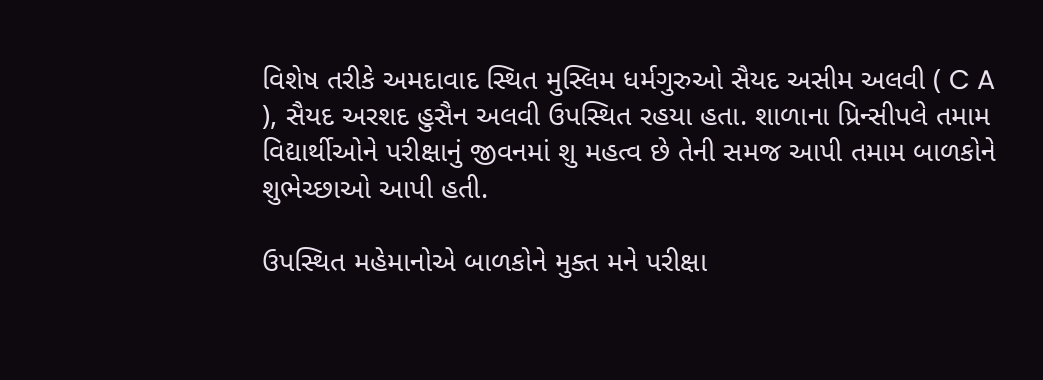વિશેષ તરીકે અમદાવાદ સ્થિત મુસ્લિમ ધર્મગુરુઓ સૈયદ અસીમ અલવી ( C A ), સૈયદ અરશદ હુસૈન અલવી ઉપસ્થિત રહયા હતા. શાળાના પ્રિન્સીપલે તમામ વિદ્યાર્થીઓને પરીક્ષાનું જીવનમાં શુ મહત્વ છે તેની સમજ આપી તમામ બાળકોને શુભેચ્છાઓ આપી હતી.

ઉપસ્થિત મહેમાનોએ બાળકોને મુક્ત મને પરીક્ષા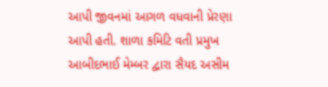આપી જીવનમાં આગળ વધવાની પ્રેરણા આપી હતી. શાળા કમિટિ વતી પ્રમુખ આબીદભાઈ મેમ્બર દ્વારા સૈયદ અસીમ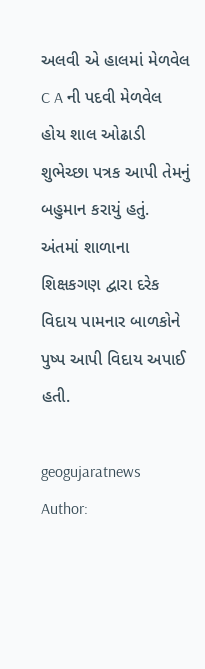અલવી એ હાલમાં મેળવેલ C A ની પદવી મેળવેલ હોય શાલ ઓઢાડી શુભેચ્છા પત્રક આપી તેમનું બહુમાન કરાયું હતું. અંતમાં શાળાના શિક્ષકગણ દ્વારા દરેક વિદાય પામનાર બાળકોને પુષ્પ આપી વિદાય અપાઈ હતી.

geogujaratnews
Author: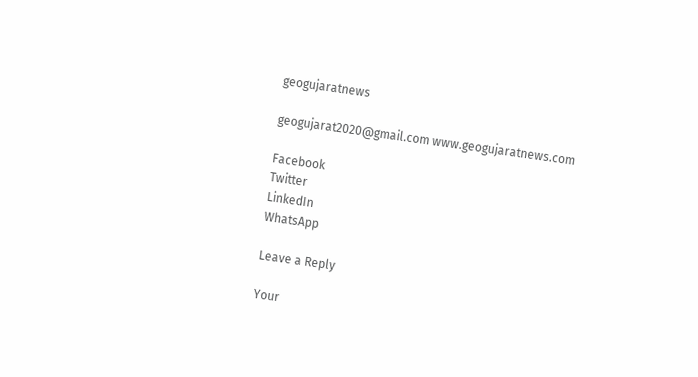geogujaratnews

geogujarat2020@gmail.com www.geogujaratnews.com

Facebook
Twitter
LinkedIn
WhatsApp

Leave a Reply

Your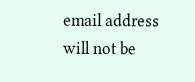email address will not be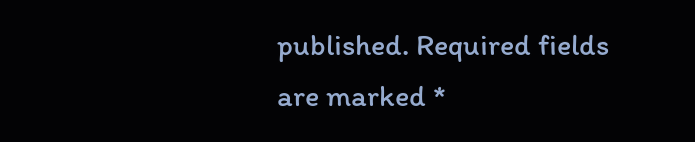published. Required fields are marked *